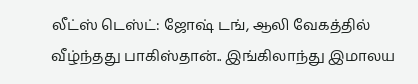லீட்ஸ் டெஸ்ட்: ஜோஷ் டங், ஆலி வேகத்தில் வீழ்ந்தது பாகிஸ்தான்.. இங்கிலாந்து இமாலய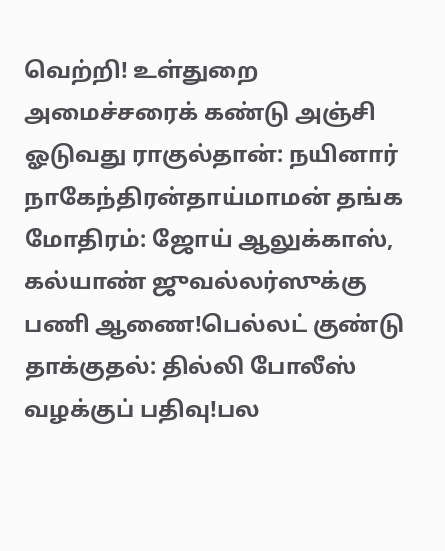வெற்றி! உள்துறை அமைச்சரைக் கண்டு அஞ்சி ஓடுவது ராகுல்தான்: நயினார் நாகேந்திரன்தாய்மாமன் தங்க மோதிரம்: ஜோய் ஆலுக்காஸ், கல்யாண் ஜுவல்லர்ஸுக்கு பணி ஆணை!பெல்லட் குண்டு தாக்குதல்: தில்லி போலீஸ் வழக்குப் பதிவு!பல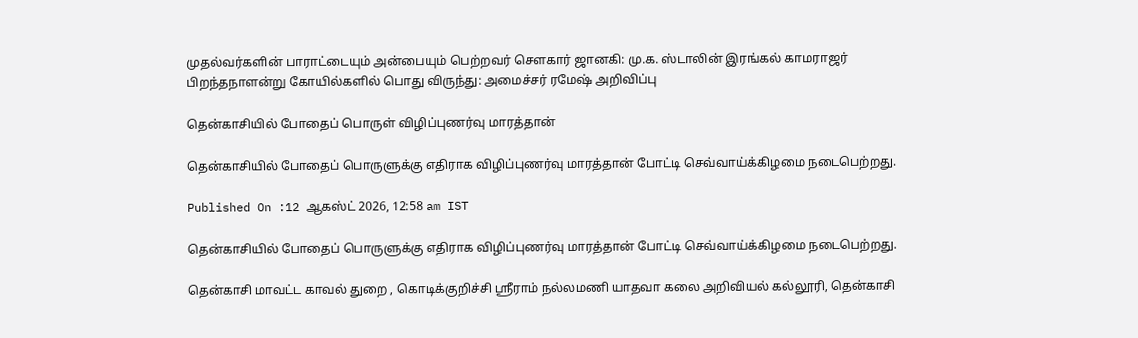முதல்வர்களின் பாராட்டையும் அன்பையும் பெற்றவர் சௌகார் ஜானகி: மு.க. ஸ்டாலின் இரங்கல் காமராஜர் பிறந்தநாளன்று கோயில்களில் பொது விருந்து: அமைச்சர் ரமேஷ் அறிவிப்பு

தென்காசியில் போதைப் பொருள் விழிப்புணர்வு மாரத்தான்

தென்காசியில் போதைப் பொருளுக்கு எதிராக விழிப்புணர்வு மாரத்தான் போட்டி செவ்வாய்க்கிழமை நடைபெற்றது.

Published On :12 ஆகஸ்ட் 2026, 12:58 am IST

தென்காசியில் போதைப் பொருளுக்கு எதிராக விழிப்புணர்வு மாரத்தான் போட்டி செவ்வாய்க்கிழமை நடைபெற்றது.

தென்காசி மாவட்ட காவல் துறை , கொடிக்குறிச்சி ஸ்ரீராம் நல்லமணி யாதவா கலை அறிவியல் கல்லூரி, தென்காசி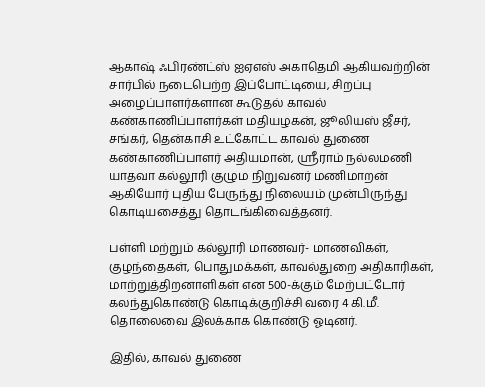ஆகாஷ் ஃபிரண்ட்ஸ் ஐஏஎஸ் அகாதெமி ஆகியவற்றின் சார்பில் நடைபெற்ற இப்போட்டியை, சிறப்பு அழைப்பாளர்களான கூடுதல் காவல் கண்காணிப்பாளர்கள் மதியழகன், ஜூலியஸ் ஜீசர், சங்கர், தென்காசி உட்கோட்ட காவல் துணை கண்காணிப்பாளர் அதியமான், ஸ்ரீராம் நல்லமணி யாதவா கல்லூரி குழும நிறுவனர் மணிமாறன் ஆகியோர் புதிய பேருந்து நிலையம் முன்பிருந்து கொடியசைத்து தொடங்கிவைத்தனர்.

பள்ளி மற்றும் கல்லூரி மாணவர்- மாணவிகள், குழந்தைகள், பொதுமக்கள், காவல்துறை அதிகாரிகள், மாற்றுத்திறனாளிகள் என 500-க்கும் மேற்பட்டோர் கலந்துகொண்டு கொடிக்குறிச்சி வரை 4 கி.மீ. தொலைவை இலக்காக கொண்டு ஓடினர்.

இதில், காவல் துணை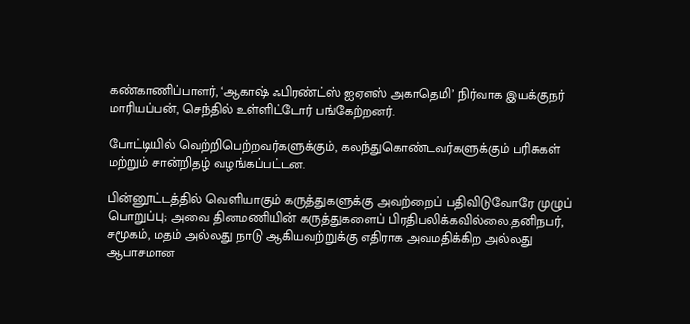கண்காணிப்பாளர், ‘ஆகாஷ் ஃபிரண்ட்ஸ் ஐஏஎஸ் அகாதெமி’ நிர்வாக இயக்குநர் மாரியப்பன், செந்தில் உள்ளிட்டோர் பங்கேற்றனர்.

போட்டியில் வெற்றிபெற்றவர்களுக்கும், கலந்துகொண்டவர்களுக்கும் பரிசுகள் மற்றும் சான்றிதழ் வழங்கப்பட்டன.

பின்னூட்டத்தில் வெளியாகும் கருத்துகளுக்கு அவற்றைப் பதிவிடுவோரே முழுப் பொறுப்பு; அவை தினமணியின் கருத்துகளைப் பிரதிபலிக்கவில்லை.தனிநபர், சமூகம், மதம் அல்லது நாடு ஆகியவற்றுக்கு எதிராக அவமதிக்கிற அல்லது ஆபாசமான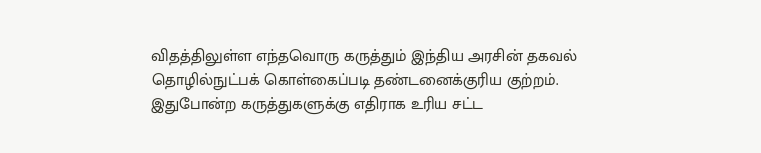விதத்திலுள்ள எந்தவொரு கருத்தும் இந்திய அரசின் தகவல் தொழில்நுட்பக் கொள்கைப்படி தண்டனைக்குரிய குற்றம். இதுபோன்ற கருத்துகளுக்கு எதிராக உரிய சட்ட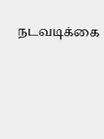நடவடிக்கை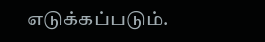எடுக்கப்படும்.